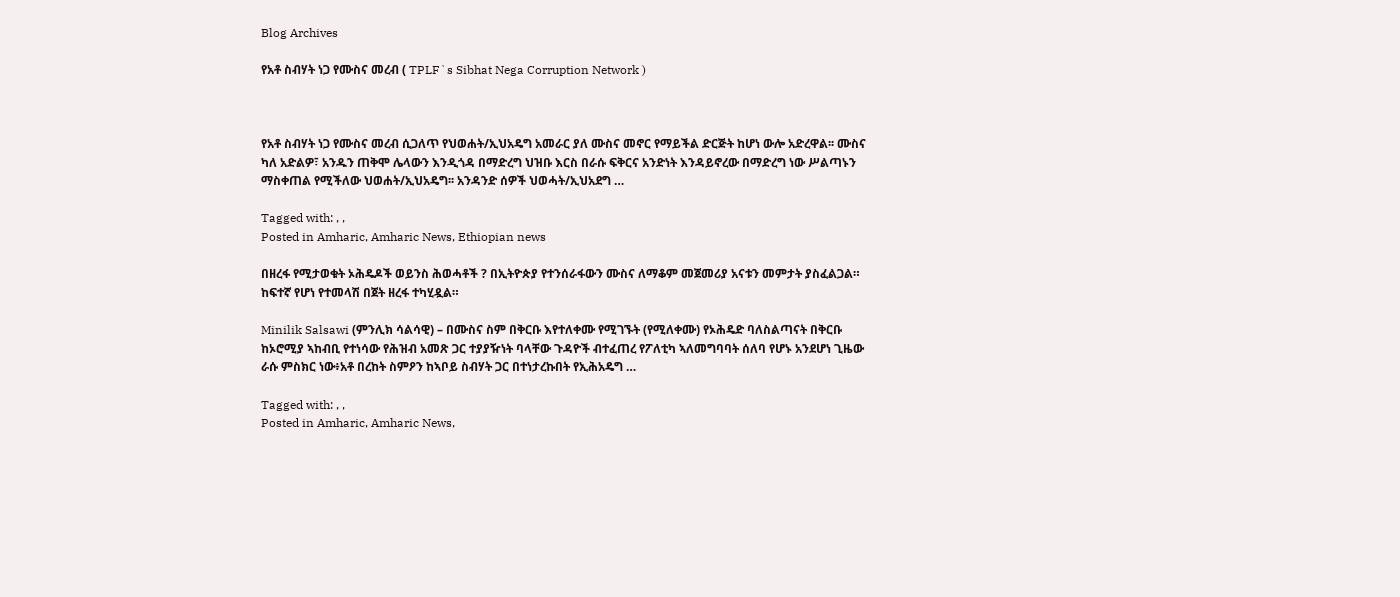Blog Archives

የአቶ ስብሃት ነጋ የሙስና መረብ ( TPLF`s Sibhat Nega Corruption Network )



የአቶ ስብሃት ነጋ የሙስና መረብ ሲጋለጥ የህወሐት/ኢህአዴግ አመራር ያለ ሙስና መኖር የማይችል ድርጅት ከሆነ ውሎ አድረዋል፡፡ ሙስና ካለ አድልዎ፣ አንዱን ጠቅሞ ሌላውን እንዲጎዳ በማድረግ ህዝቡ እርስ በራሱ ፍቅርና አንድነት እንዳይኖረው በማድረግ ነው ሥልጣኑን ማስቀጠል የሚችለው ህወሐት/ኢህአዴግ፡፡ አንዳንድ ሰዎች ህወሓት/ኢህአደግ …

Tagged with: , ,
Posted in Amharic, Amharic News, Ethiopian news

በዘረፋ የሚታወቁት ኦሕዴዶች ወይንስ ሕወሓቶች ? በኢትዮጵያ የተንሰራፋውን ሙስና ለማቆም መጀመሪያ አናቱን መምታት ያስፈልጋል። ከፍተኛ የሆነ የተመላሽ በጀት ዘረፋ ተካሂዷል።

Minilik Salsawi (ምንሊክ ሳልሳዊ) – በሙስና ስም በቅርቡ እየተለቀሙ የሚገኙት (የሚለቀሙ) የኦሕዴድ ባለስልጣናት በቅርቡ ከኦሮሚያ ኣከብቢ የተነሳው የሕዝብ አመጽ ጋር ተያያዥነት ባላቸው ጉዳዮች ብተፈጠረ የፖለቲካ ኣለመግባባት ሰለባ የሆኑ አንደሆነ ጊዜው ራሱ ምስክር ነው፥አቶ በረከት ስምዖን ከኣቦይ ስብሃት ጋር በተነታረኩበት የኢሕአዴግ …

Tagged with: , ,
Posted in Amharic, Amharic News,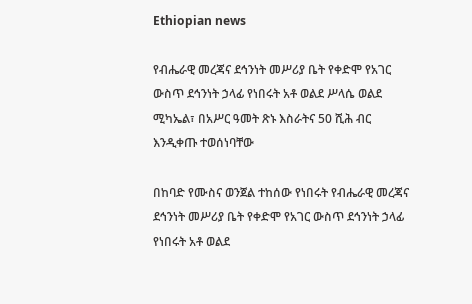Ethiopian news

የብሔራዊ መረጃና ደኅንነት መሥሪያ ቤት የቀድሞ የአገር ውስጥ ደኅንነት ኃላፊ የነበሩት አቶ ወልደ ሥላሴ ወልደ ሚካኤል፣ በአሥር ዓመት ጽኑ እስራትና 50 ሺሕ ብር እንዲቀጡ ተወሰነባቸው

በከባድ የሙስና ወንጀል ተከሰው የነበሩት የብሔራዊ መረጃና ደኅንነት መሥሪያ ቤት የቀድሞ የአገር ውስጥ ደኅንነት ኃላፊ የነበሩት አቶ ወልደ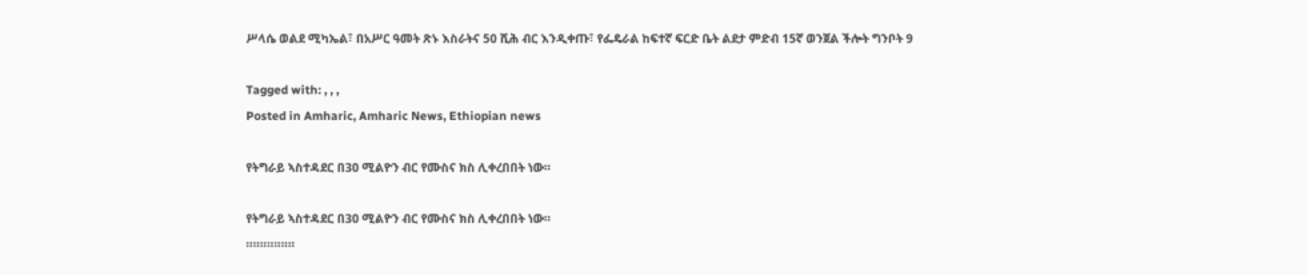ሥላሴ ወልደ ሚካኤል፣ በአሥር ዓመት ጽኑ እስራትና 50 ሺሕ ብር እንዲቀጡ፣ የፌዴራል ከፍተኛ ፍርድ ቤት ልደታ ምድብ 15ኛ ወንጀል ችሎት ግንቦት 9

Tagged with: , , ,
Posted in Amharic, Amharic News, Ethiopian news

የትግራይ ኣስተዳደር በ30 ሚልዮን ብር የሙስና ክስ ሊቀረበበት ነው።

የትግራይ ኣስተዳደር በ30 ሚልዮን ብር የሙስና ክስ ሊቀረበበት ነው።
።።።።።።።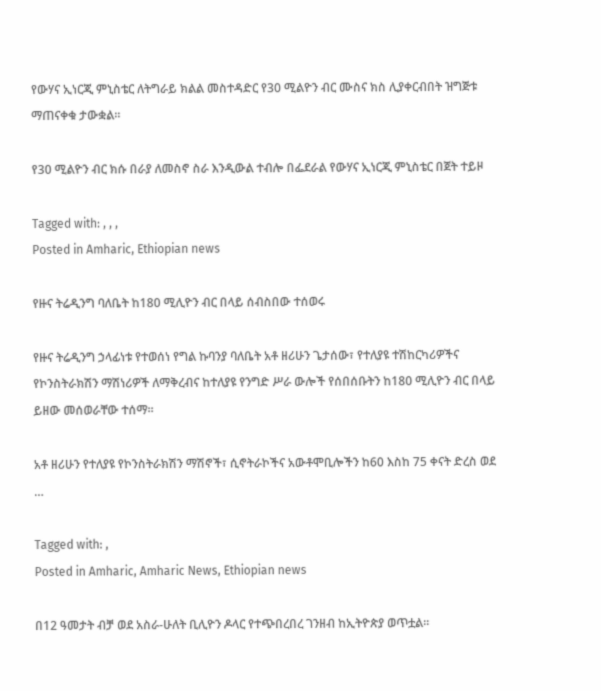የውሃና ኢነርጂ ምኒስቴር ለትግራይ ክልል መስተዳድር የ30 ሚልዮን ብር ሙስና ክስ ሊያቀርብበት ዝግጅቱ ማጠናቀቁ ታውቋል።

የ30 ሚልዮን ብር ክሱ በራያ ለመስኖ ስራ እንዲውል ተብሎ በፌደራል የውሃና ኢነርጂ ምኒስቴር በጀት ተይዞ

Tagged with: , , ,
Posted in Amharic, Ethiopian news

የዙና ትሬዲንግ ባለቤት ከ180 ሚሊዮን ብር በላይ ሰብስበው ተሰወሩ

የዙና ትሬዲንግ ኃላፊነቱ የተወሰነ የግል ኩባንያ ባለቤት አቶ ዘሪሁን ጌታሰው፣ የተለያዩ ተሽከርካሪዎችና የኮንስትራክሽን ማሽነሪዎች ለማቅረብና ከተለያዩ የንግድ ሥራ ውሎች የሰበሰቡትን ከ180 ሚሊዮን ብር በላይ ይዘው መሰወራቸው ተሰማ፡፡

አቶ ዘሪሁን የተለያዩ የኮንስትራክሽን ማሽኖች፣ ሲኖትራኮችና አውቶሞቢሎችን ከ60 እስከ 75 ቀናት ድረስ ወደ …

Tagged with: ,
Posted in Amharic, Amharic News, Ethiopian news

በ12 ዓመታት ብቻ ወደ አስራ-ሁለት ቢሊዮን ዶላር የተጭበረበረ ገንዘብ ከኢትዮጵያ ወጥቷል።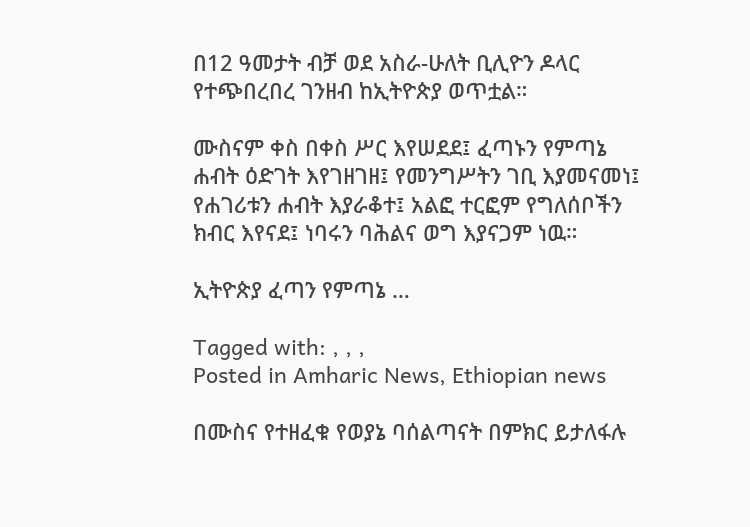በ12 ዓመታት ብቻ ወደ አስራ-ሁለት ቢሊዮን ዶላር የተጭበረበረ ገንዘብ ከኢትዮጵያ ወጥቷል።

ሙስናም ቀስ በቀስ ሥር እየሠደደ፤ ፈጣኑን የምጣኔ ሐብት ዕድገት እየገዘገዘ፤ የመንግሥትን ገቢ እያመናመነ፤ የሐገሪቱን ሐብት እያራቆተ፤ አልፎ ተርፎም የግለሰቦችን ክብር እየናደ፤ ነባሩን ባሕልና ወግ እያናጋም ነዉ።

ኢትዮጵያ ፈጣን የምጣኔ …

Tagged with: , , ,
Posted in Amharic News, Ethiopian news

በሙስና የተዘፈቁ የወያኔ ባሰልጣናት በምክር ይታለፋሉ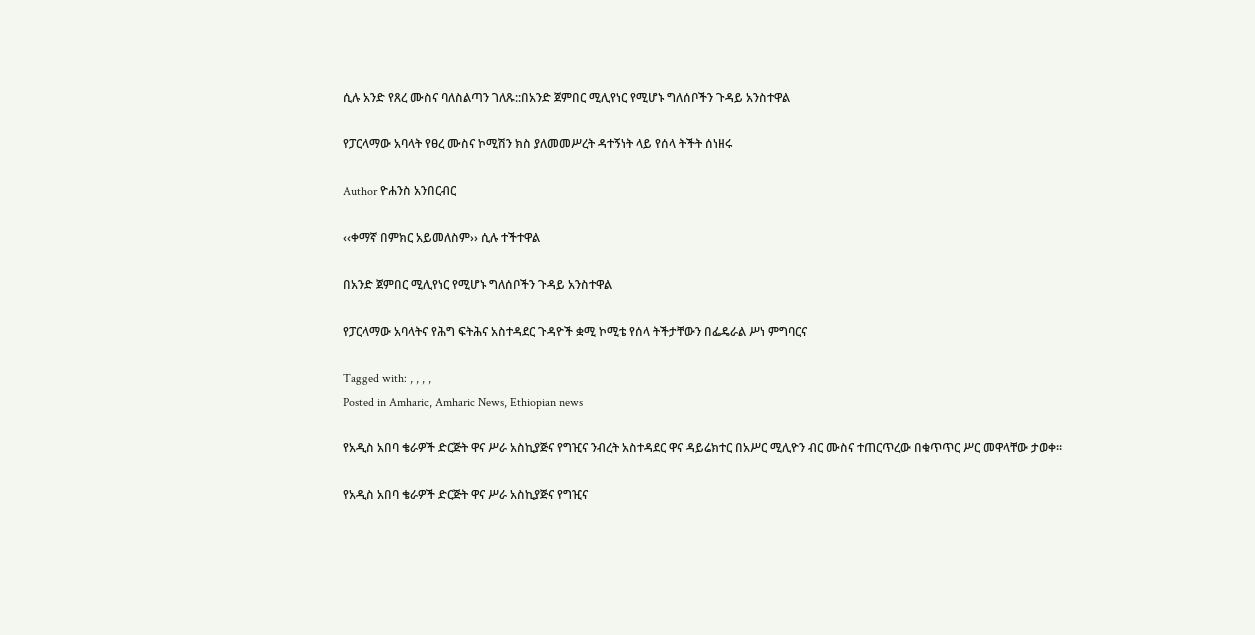ሲሉ አንድ የጸረ ሙስና ባለስልጣን ገለጹ::በአንድ ጀምበር ሚሊየነር የሚሆኑ ግለሰቦችን ጉዳይ አንስተዋል

የፓርላማው አባላት የፀረ ሙስና ኮሚሽን ክስ ያለመመሥረት ዳተኝነት ላይ የሰላ ትችት ሰነዘሩ

Author ዮሐንስ አንበርብር

‹‹ቀማኛ በምክር አይመለስም›› ሲሉ ተችተዋል

በአንድ ጀምበር ሚሊየነር የሚሆኑ ግለሰቦችን ጉዳይ አንስተዋል

የፓርላማው አባላትና የሕግ ፍትሕና አስተዳደር ጉዳዮች ቋሚ ኮሚቴ የሰላ ትችታቸውን በፌዴራል ሥነ ምግባርና

Tagged with: , , , ,
Posted in Amharic, Amharic News, Ethiopian news

የአዲስ አበባ ቄራዎች ድርጅት ዋና ሥራ አስኪያጅና የግዢና ንብረት አስተዳደር ዋና ዳይሬክተር በአሥር ሚሊዮን ብር ሙስና ተጠርጥረው በቁጥጥር ሥር መዋላቸው ታወቀ፡፡

የአዲስ አበባ ቄራዎች ድርጅት ዋና ሥራ አስኪያጅና የግዢና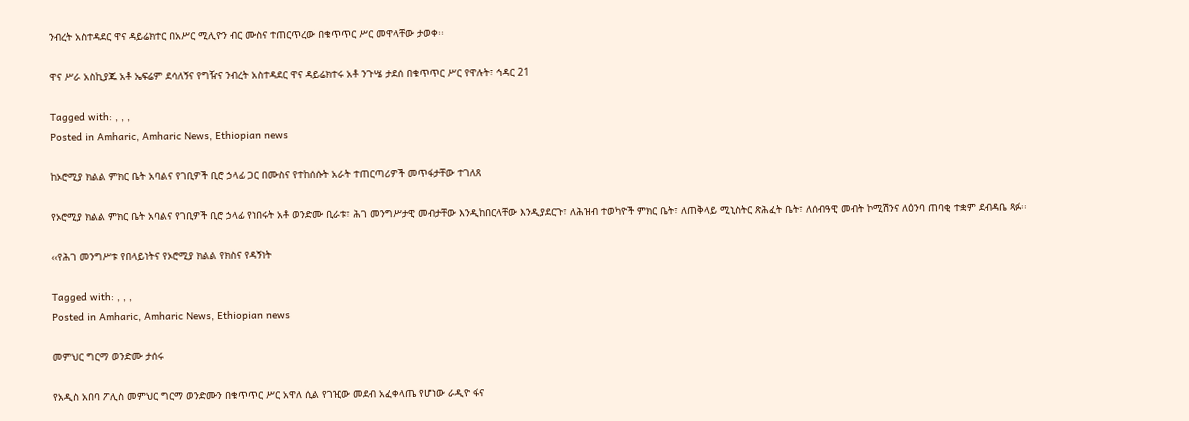ንብረት አስተዳደር ዋና ዳይሬክተር በአሥር ሚሊዮን ብር ሙስና ተጠርጥረው በቁጥጥር ሥር መዋላቸው ታወቀ፡፡

ዋና ሥራ አስኪያጁ አቶ ኤፍሬም ደሳለኝና የግዥና ንብረት አስተዳደር ዋና ዳይሬክተሩ አቶ ንጉሤ ታደሰ በቁጥጥር ሥር የዋሉት፣ ኅዳር 21

Tagged with: , , ,
Posted in Amharic, Amharic News, Ethiopian news

ከኦሮሚያ ክልል ምክር ቤት አባልና የገቢዎች ቢሮ ኃላፊ ጋር በሙስና የተከሰሱት አራት ተጠርጣሪዎች መጥፋታቸው ተገለጸ

የኦሮሚያ ክልል ምክር ቤት አባልና የገቢዎች ቢሮ ኃላፊ የነበሩት አቶ ወንድሙ ቢራቱ፣ ሕገ መንግሥታዊ መብታቸው እንዲከበርላቸው እንዲያደርጉ፣ ለሕዝብ ተወካዮች ምክር ቤት፣ ለጠቅላይ ሚኒስትር ጽሕፈት ቤት፣ ለሰብዓዊ መብት ኮሚሽንና ለዕንባ ጠባቂ ተቋም ደብዳቤ ጻፉ፡፡

‹‹የሕገ መንግሥቱ የበላይነትና የኦሮሚያ ክልል የክስና የዳኝነት

Tagged with: , , ,
Posted in Amharic, Amharic News, Ethiopian news

መምህር ግርማ ወንድሙ ታሰሩ

የአዲስ አበባ ፖሊስ መምህር ግርማ ወንድሙን በቁጥጥር ሥር አዋለ ሲል የገዢው መደብ አፈቀላጤ የሆነው ራዲዮ ፋና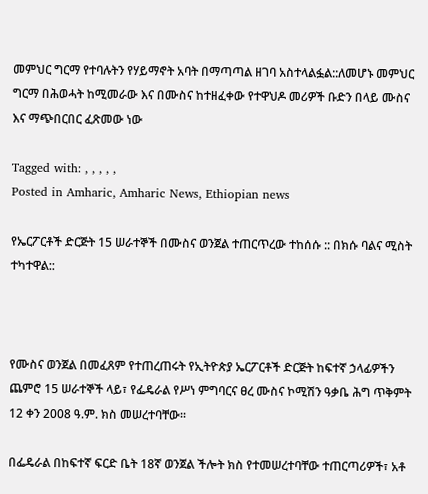መምህር ግርማ የተባሉትን የሃይማኖት አባት በማጣጣል ዘገባ አስተላልፏል::ለመሆኑ መምህር ግርማ በሕወሓት ከሚመራው እና በሙስና ከተዘፈቀው የተዋህዶ መሪዎች ቡድን በላይ ሙስና እና ማጭበርበር ፈጽመው ነው

Tagged with: , , , , ,
Posted in Amharic, Amharic News, Ethiopian news

የኤርፖርቶች ድርጅት 15 ሠራተኞች በሙስና ወንጀል ተጠርጥረው ተከሰሱ :: በክሱ ባልና ሚስት ተካተዋል::



የሙስና ወንጀል በመፈጸም የተጠረጠሩት የኢትዮጵያ ኤርፖርቶች ድርጅት ከፍተኛ ኃላፊዎችን ጨምሮ 15 ሠራተኞች ላይ፣ የፌዴራል የሥነ ምግባርና ፀረ ሙስና ኮሚሽን ዓቃቤ ሕግ ጥቅምት 12 ቀን 2008 ዓ.ም. ክስ መሠረተባቸው፡፡

በፌዴራል በከፍተኛ ፍርድ ቤት 18ኛ ወንጀል ችሎት ክስ የተመሠረተባቸው ተጠርጣሪዎች፣ አቶ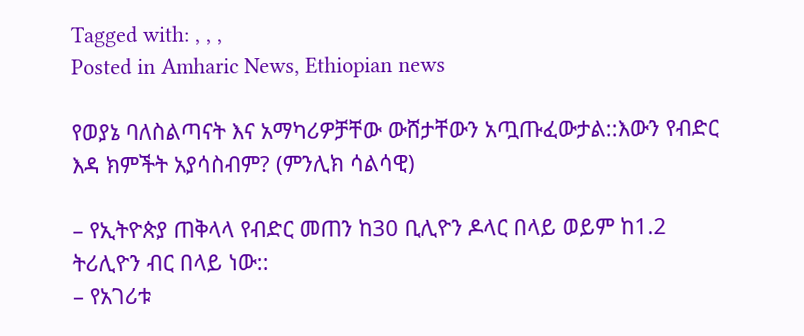Tagged with: , , ,
Posted in Amharic News, Ethiopian news

የወያኔ ባለስልጣናት እና አማካሪዎቻቸው ውሸታቸውን አጧጡፈውታል::እውን የብድር እዳ ክምችት አያሳስብም? (ምንሊክ ሳልሳዊ)

– የኢትዮጵያ ጠቅላላ የብድር መጠን ከ30 ቢሊዮን ዶላር በላይ ወይም ከ1.2 ትሪሊዮን ብር በላይ ነው::
– የአገሪቱ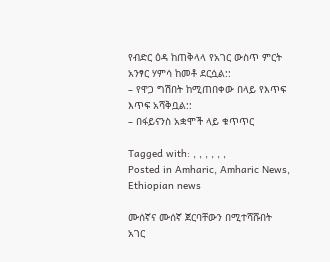የብድር ዕዳ ከጠቅላላ የአገር ውስጥ ምርት አንፃር ሃምሳ ከመቶ ደርሷል::
– የዋጋ ግሽበት ከሚጠበቀው በላይ የእጥፍ እጥፍ አሻቅቧል::
– በፋይናንስ አቋሞች ላይ ቁጥጥር

Tagged with: , , , , , ,
Posted in Amharic, Amharic News, Ethiopian news

ሙሰኛና ሙሰኛ ጀርባቸውን በሚተሻሹበት አገር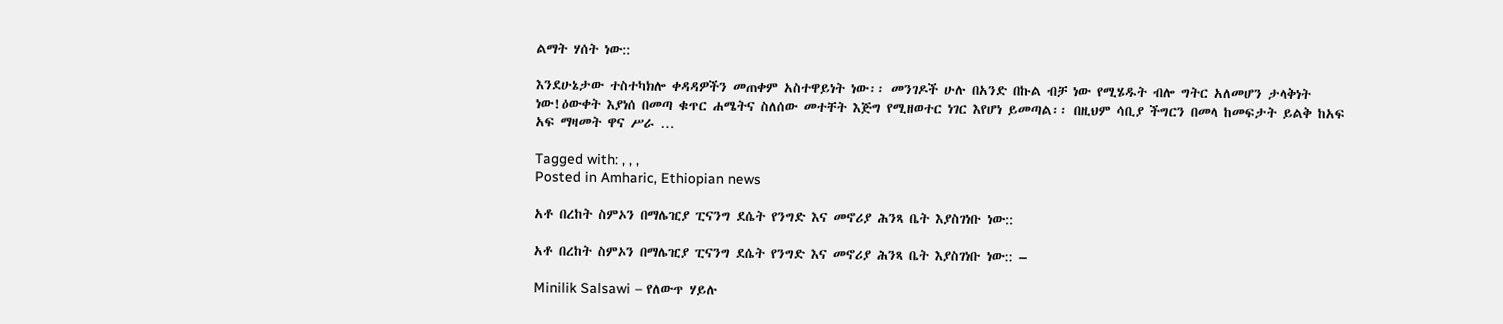ልማት ሃሰት ነው::

እንደሁኔታው ተስተካክሎ ቀዳዳዎችን መጠቀም አስተዋይነት ነው፡፡ መንገዶች ሁሉ በአንድ በኩል ብቻ ነው የሚሄዱት ብሎ ግትር አለመሆን ታላቅነት ነው!ዕውቀት እያነሰ በመጣ ቁጥር ሐሜትና ስለሰው መተቸት እጅግ የሚዘወተር ነገር እየሆነ ይመጣል፡፡ በዚህም ሳቢያ ችግርን በመላ ከመፍታት ይልቅ ከአፍ አፍ ማዛመት ዋና ሥራ …

Tagged with: , , ,
Posted in Amharic, Ethiopian news

አቶ በረከት ስምኦን በማሌዢያ ፒናንግ ደሴት የንግድ እና መኖሪያ ሕንጻ ቤት እያስገነቡ ነው::

አቶ በረከት ስምኦን በማሌዢያ ፒናንግ ደሴት የንግድ እና መኖሪያ ሕንጻ ቤት እያስገነቡ ነው:: –

Minilik Salsawi – የለውጥ ሃይሉ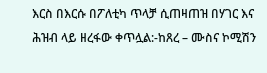እርስ በእርሱ በፖለቲካ ጥላቻ ሲጠዛጠዝ በሃገር እና ሕዝብ ላይ ዘረፋው ቀጥሏል:-ከጸረ – ሙስና ኮሚሽን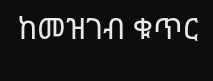ከመዝገብ ቁጥር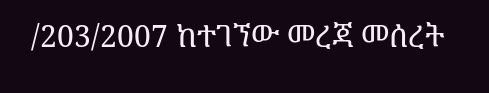/203/2007 ከተገኘው መረጃ መሰረት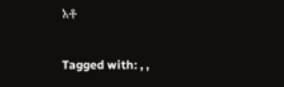አቶ

Tagged with: , ,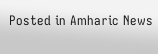Posted in Amharic News